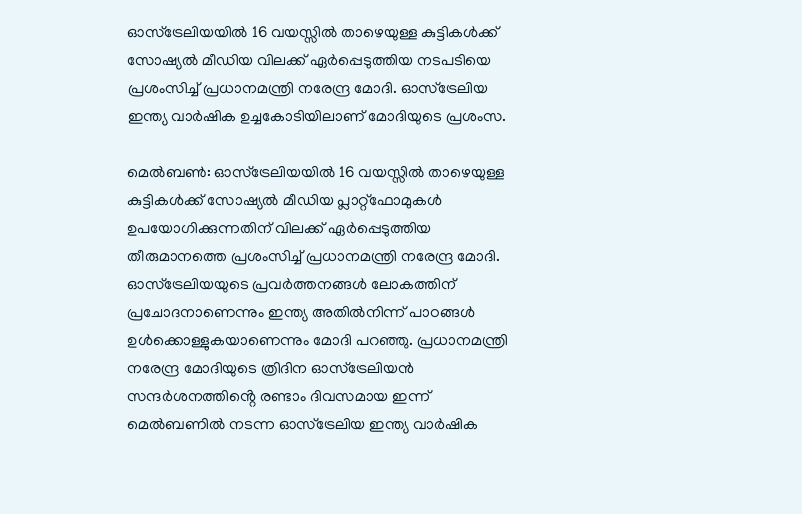ഓസ്ട്രേലിയയിൽ 16 വയസ്സിൽ താഴെയുള്ള കുട്ടികൾക്ക് സോഷ്യൽ മീഡിയ വിലക്ക് ഏർപ്പെടുത്തിയ നടപടിയെ പ്രശംസിച്ച് പ്രധാനമന്ത്രി നരേന്ദ്ര മോദി. ഓസ്ട്രേലിയ ഇന്ത്യ വാർഷിക ഉച്ചകോടിയിലാണ് മോദിയുടെ പ്രശംസ.

മെൽബൺ: ഓസ്ട്രേലിയയിൽ 16 വയസ്സിൽ താഴെയുള്ള കുട്ടികൾക്ക് സോഷ്യൽ മീഡിയ പ്ലാറ്റ്ഫോമുകൾ ഉപയോഗിക്കുന്നതിന് വിലക്ക് ഏർപ്പെടുത്തിയ തീരുമാനത്തെ പ്രശംസിച്ച് പ്രധാനമന്ത്രി നരേന്ദ്ര മോദി. ഓസ്ട്രേലിയയുടെ പ്രവർത്തനങ്ങൾ ലോകത്തിന് പ്രചോദനാണെന്നും ഇന്ത്യ അതിൽനിന്ന് പാഠങ്ങൾ ഉൾക്കൊള്ളുകയാണെന്നും മോദി പറഞ്ഞു. പ്രധാനമന്ത്രി നരേന്ദ്ര മോദിയുടെ ത്രിദിന ഓസ്ട്രേലിയൻ സന്ദർശനത്തിൻ്റെ രണ്ടാം ദിവസമായ ഇന്ന് മെൽബണിൽ നടന്ന ഓസ്ട്രേലിയ ഇന്ത്യ വാർഷിക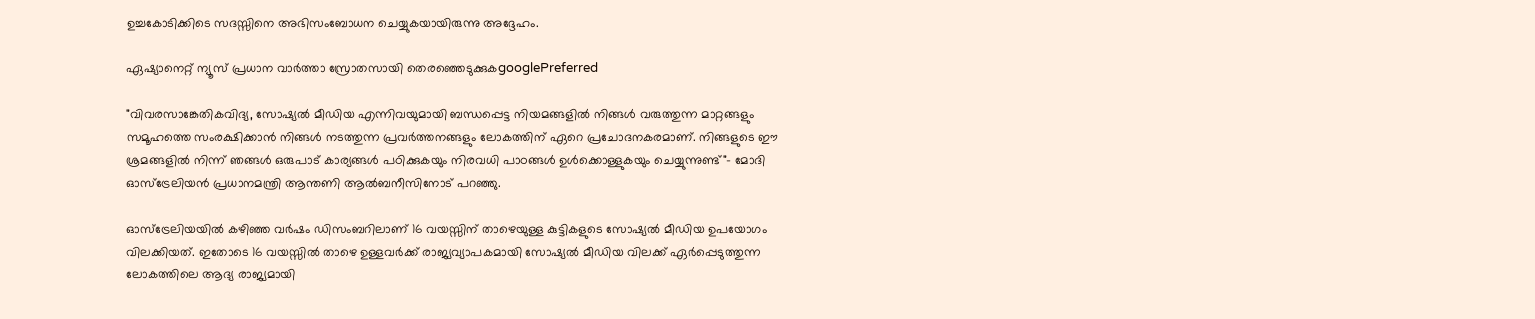ഉച്ചകോടിക്കിടെ സദസ്സിനെ അഭിസംബോധന ചെയ്യുകയായിരുന്നു അദ്ദേഹം.

ഏഷ്യാനെറ്റ് ന്യൂസ് പ്രധാന വാർത്താ സ്രോതസായി തെരഞ്ഞെടുക്കുകgooglePreferred

"വിവരസാങ്കേതികവിദ്യ, സോഷ്യൽ മീഡിയ എന്നിവയുമായി ബന്ധപ്പെട്ട നിയമങ്ങളിൽ നിങ്ങൾ വരുത്തുന്ന മാറ്റങ്ങളും സമൂഹത്തെ സംരക്ഷിക്കാൻ നിങ്ങൾ നടത്തുന്ന പ്രവർത്തനങ്ങളും ലോകത്തിന് ഏറെ പ്രചോദനകരമാണ്. നിങ്ങളുടെ ഈ ശ്രമങ്ങളിൽ നിന്ന് ഞങ്ങൾ ഒരുപാട് കാര്യങ്ങൾ പഠിക്കുകയും നിരവധി പാഠങ്ങൾ ഉൾക്കൊള്ളുകയും ചെയ്യുന്നുണ്ട്"- മോദി ഓസ്ട്രേലിയൻ പ്രധാനമന്ത്രി ആന്തണി ആൽബനീസിനോട് പറഞ്ഞു.

ഓസ്ട്രേലിയയിൽ കഴിഞ്ഞ വർഷം ഡിസംബറിലാണ് 16 വയസ്സിന് താഴെയുള്ള കുട്ടികളുടെ സോഷ്യൽ മീഡിയ ഉപയോഗം വിലക്കിയത്. ഇതോടെ 16 വയസ്സിൽ താഴെ ഉള്ളവർക്ക് രാജ്യവ്യാപകമായി സോഷ്യൽ മീഡിയ വിലക്ക് ഏർപ്പെടുത്തുന്ന ലോകത്തിലെ ആദ്യ രാജ്യമായി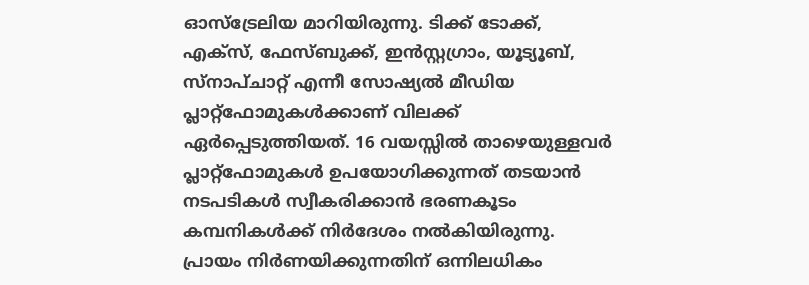ഓസ്ട്രേലിയ മാറിയിരുന്നു. ടിക്ക് ടോക്ക്, എക്സ്, ഫേസ്ബുക്ക്, ഇൻസ്റ്റഗ്രാം, യൂട്യൂബ്, സ്നാപ്ചാറ്റ് എന്നീ സോഷ്യൽ മീഡിയ പ്ലാറ്റ്ഫോമുകൾക്കാണ് വിലക്ക് ഏർപ്പെടുത്തിയത്. 16 വയസ്സിൽ താഴെയുള്ളവർ പ്ലാറ്റ്ഫോമുകൾ ഉപയോഗിക്കുന്നത് തടയാൻ നടപടികൾ സ്വീകരിക്കാൻ ഭരണകൂടം കമ്പനികൾക്ക് നിർദേശം നൽകിയിരുന്നു. പ്രായം നിർണയിക്കുന്നതിന് ഒന്നിലധികം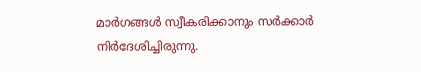മാർഗങ്ങൾ സ്വീകരിക്കാനും സർക്കാർ നിർദേശിച്ചിരുന്നു.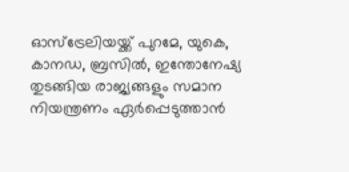ഓസ്ട്രേലിയയ്ക്ക് പുറമേ, യുകെ, കാനഡ, ബ്രസിൽ, ഇന്തോനേഷ്യ തുടങ്ങിയ രാജ്യങ്ങളും സമാന നിയന്ത്രണം ഏർപ്പെടുത്താൻ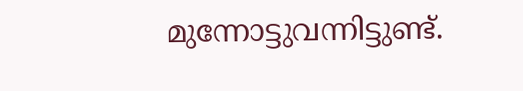മുന്നോട്ടുവന്നിട്ടുണ്ട്.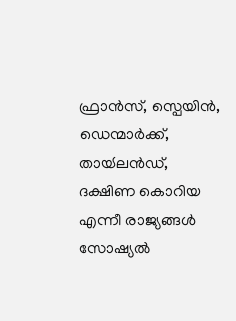ഫ്രാൻസ്, സ്പെയിൻ, ഡെന്മാർക്ക്, തായ്‍ലൻഡ്, ദക്ഷിണ കൊറിയ എന്നീ രാജ്യങ്ങൾ സോഷ്യൽ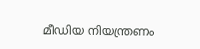മീഡിയ നിയന്ത്രണം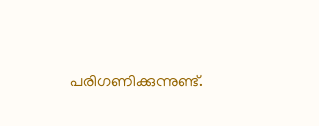പരിഗണിക്കുന്നുണ്ട്.